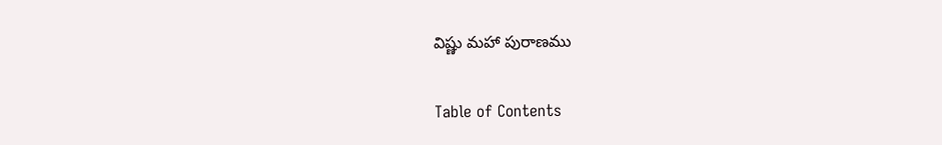విష్ణు మహా పురాణము

Table of Contents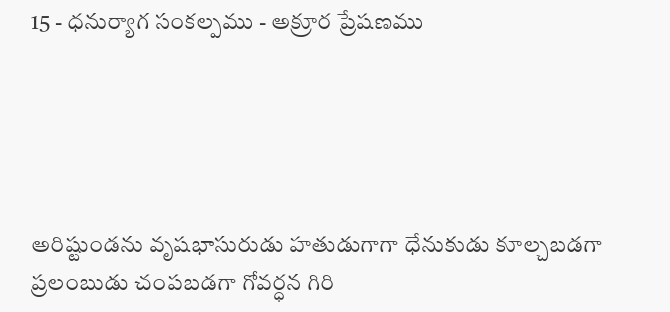15 - ధనుర్యాగ సంకల్పము - అక్రూర ప్రేషణము





అరిష్టుండను వృషభాసురుడు హతుడుగాగా ధేనుకుడు కూల్చబడగా ప్రలంబుడు చంపబడగా గోవర్ధన గిరి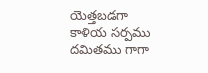యెత్తబడగా కాళియ సర్పము దమితము గాగా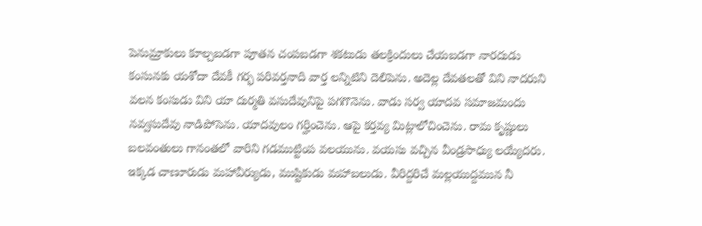పెనుమ్రాకులు కూల్చబడగా పూతన చంపబడగా శకటుడు తలక్రిందులు చేయబడగా నారదుడు కంసునకు యశోదా దేవకీ గర్భ పరివర్తనాది వార్త లన్నిటిని దెలిపెను. అదెల్ల దేవతలతో విని నాదరుని వలన కంసుడు విని యా దుర్మతి వసుదేవునిపై పగగొనెను. వాడు సర్వ యాదవ సమాజమందు నవ్వసుదేవు నాడిపోసెను. యాదవులం గర్హించెను. ఆపై కర్తవ్య మిట్లాలోచించెను. రామ కృష్ణులు బలవంతులు గానంతలో వారిని గడముట్టింప వలయును. వయసు వచ్చిన వీండ్రసాధ్యు లయ్యేదరు. ఇక్కడ చాణూరుడు మహావీర్యుడు, ముష్టికుడు మహాబలుడు. వీరిద్దరిచే మల్లయుద్దమున నీ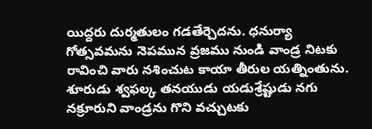యిద్దరు దుర్మతులం గడతేర్చెదను. ధనుర్యా గోత్సవమను నెపమున వ్రజము నుండి వాండ్ర నిటకు రావించి వారు నశించుట కాయా తీరుల యత్నింతును. శూరుడు శ్వఫల్క తనయుడు యడుశ్రేష్టుడు నగు నక్రూరుని వాండ్రను గొని వచ్చుటకు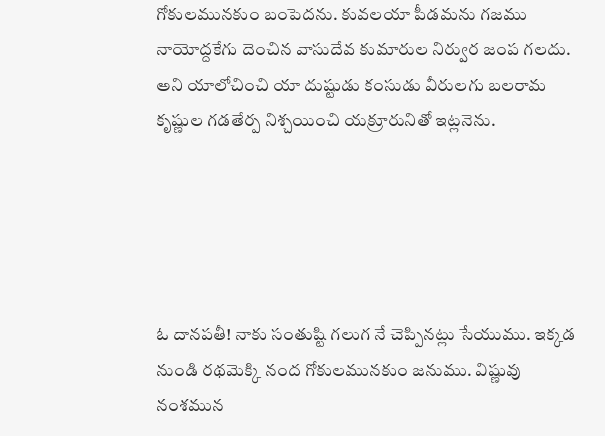గోకులమునకుం బంపెదను. కువలయా పీడమను గజము నాయోద్దకేగు దెంచిన వాసుదేవ కుమారుల నిర్వుర జంప గలదు. అని యాలోచించి యా దుష్టుడు కంసుడు వీరులగు బలరామ కృష్ణుల గడతేర్ప నిశ్చయించి యక్రూరునితో ఇట్లనెను.





ఓ దానపతీ! నాకు సంతుష్టి గలుగ నే చెప్పినట్లు సేయుము. ఇక్కడ నుండి రథమెక్కి నంద గోకులమునకుం జనుము. విష్ణువు నంశమున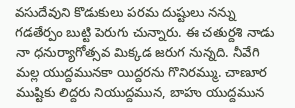వసుదేవుని కొడుకులు పరమ దుష్టులు నన్ను గడతేర్పం బుట్టి పెరుగు చున్నారు. ఈ చతుర్దశి నాడు నా ధనుర్యాగోత్సవ మిక్కడ జరుగ నున్నది. నీవేగి మల్ల యుద్దమునకా యిద్దరను గొనిరమ్ము. చాణూర ముష్టికు లిద్దరు నియుద్దమున, బాహు యుద్దమున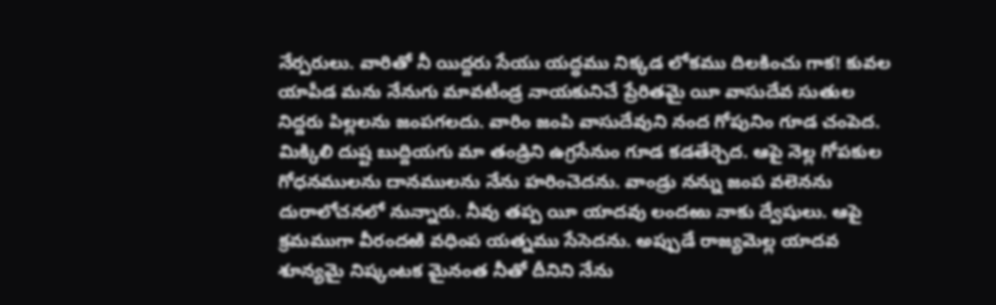నేర్పరులు. వారితో నీ యిద్దరు సేయు యద్ధము నిక్కడ లోకము దిలకించు గాక! కువల యాపీడ మను నేనుగు మావటీండ్ర నాయకునిచే ప్రేరితమై యీ వాసుదేవ సుతుల నిద్దరు పిల్లలను జంపగలదు. వారిం జంపి వాసుదేవుని నంద గోపునిం గూడ చంపెద. మిక్కిలి దుష్ట బుద్దియగు మా తండ్రిని ఉగ్రసేనుం గూడ కడతేర్చెద. ఆపై నెల్ల గోపకుల గోధనములను దానములను నేను హరించెదను. వాండ్రు నన్ను జంప వలెనను దురాలోచనలో నున్నారు. నీవు తప్ప యీ యాదవు లందఱు నాకు ద్వేషులు. ఆపై క్రమముగా వీరందఱి వధింప యత్నము సేసెదను. అప్పుడే రాజ్యమెల్ల యాదవ శూన్యమై నిష్కంటక మైనంత నీతో దీనిని నేను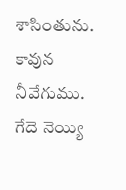శాసింతును. కావున నీవేగుము. గేదె నెయ్యి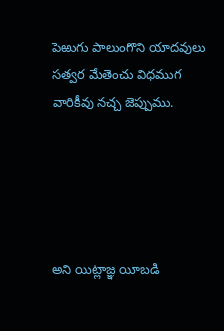పెఱుగు పాలుంగొని యాదవులు సత్వర మేతెంచు విధముగ వారికీవు నచ్చ జెప్పుము.





అని యిట్లాజ్ఞ యీబడి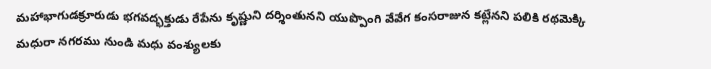మహాభాగుడక్రూరుడు భగవద్భక్తుడు రేపేను కృష్ణుని దర్శింతునని యుప్పొంగి వేవేగ కంసరాజున కట్లేనని పలికి రథమెక్కి మధురా నగరము నుండి మధు వంశ్యులకు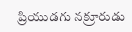ప్రియుడగు నక్రూరుడు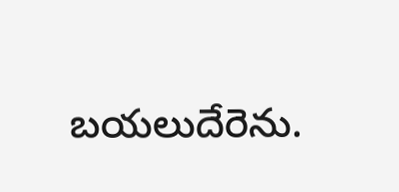బయలుదేరెను.